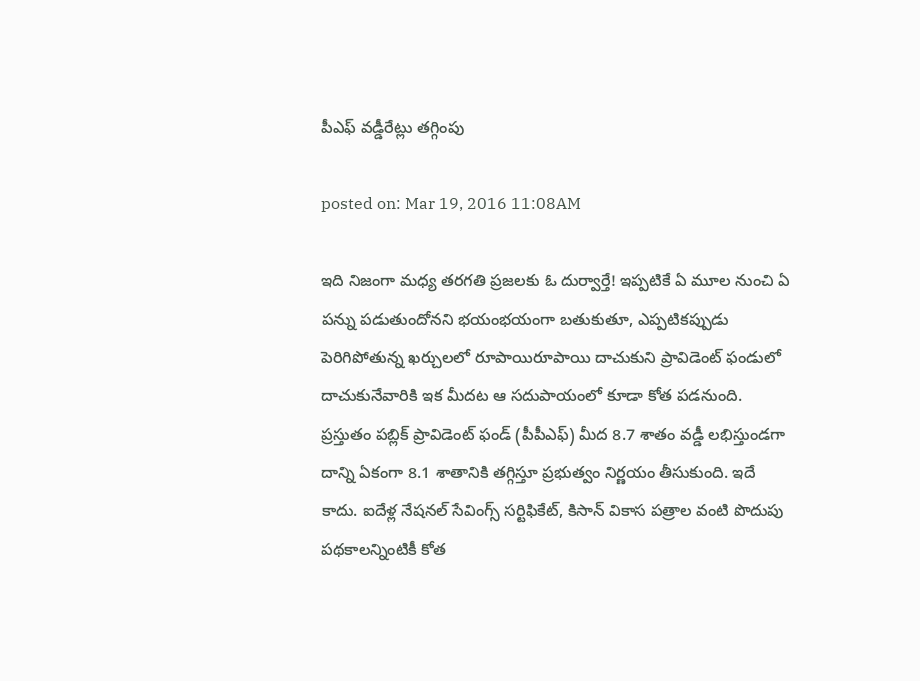పీఎఫ్‌ వడ్డీరేట్లు తగ్గింపు

posted on: Mar 19, 2016 11:08AM

ఇది నిజంగా మధ్య తరగతి ప్రజలకు ఓ దుర్వార్తే! ఇప్పటికే ఏ మూల నుంచి ఏ పన్ను పడుతుందోనని భయంభయంగా బతుకుతూ, ఎప్పటికప్పుడు పెరిగిపోతున్న ఖర్చులలో రూపాయిరూపాయి దాచుకుని ప్రావిడెంట్‌ ఫండులో దాచుకునేవారికి ఇక మీదట ఆ సదుపాయంలో కూడా కోత పడనుంది. ప్రస్తుతం పబ్లిక్‌ ప్రావిడెంట్‌ ఫండ్‌ (పీపీఎఫ్‌) మీద 8.7 శాతం వడ్డీ లభిస్తుండగా దాన్ని ఏకంగా 8.1 శాతానికి తగ్గిస్తూ ప్రభుత్వం నిర్ణయం తీసుకుంది. ఇదే కాదు. ఐదేళ్ల నేషనల్‌ సేవింగ్స్‌ సర్టిఫికేట్‌, కిసాన్ వికాస పత్రాల వంటి పొదుపు పథకాలన్నింటికీ కోత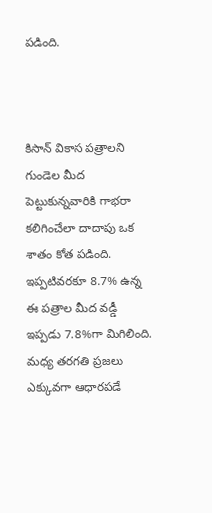పడింది.



కిసాన్‌ వికాస పత్రాలని గుండెల మీద పెట్టుకున్నవారికి గాభరా కలిగించేలా దాదాపు ఒక శాతం కోత పడింది. ఇప్పటివరకూ 8.7% ఉన్న ఈ పత్రాల మీద వడ్డీ ఇప్పడు 7.8%గా మిగిలింది. మధ్య తరగతి ప్రజలు ఎక్కువగా ఆధారపడే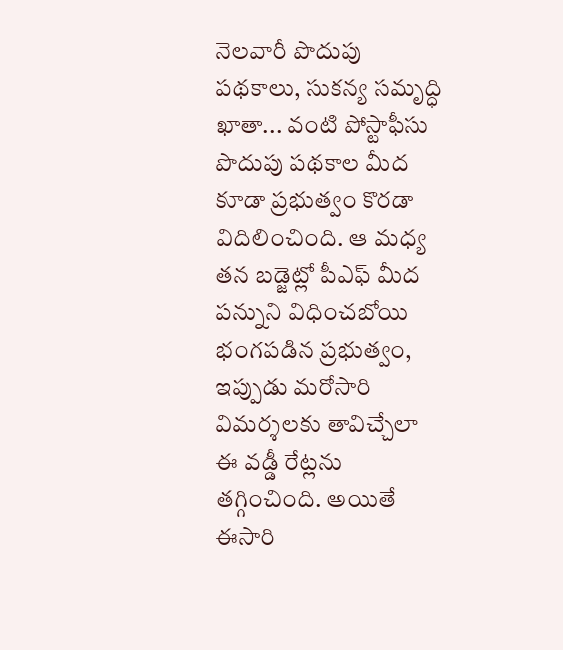నెలవారీ పొదుపు పథకాలు, సుకన్య సమృద్ధి ఖాతా... వంటి పోస్టాఫీసు పొదుపు పథకాల మీద కూడా ప్రభుత్వం కొరడా విదిలించింది. ఆ మధ్య తన బడ్జెట్లో పీఎఫ్‌ మీద పన్నుని విధించబోయి భంగపడిన ప్రభుత్వం, ఇప్పుడు మరోసారి విమర్శలకు తావిచ్చేలా ఈ వడ్డీ రేట్లను తగ్గించింది. అయితే ఈసారి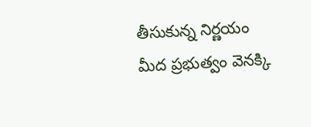తీసుకున్న నిర్ణయం మీద ప్రభుత్వం వెనక్కి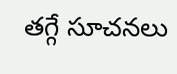తగ్గే సూచనలు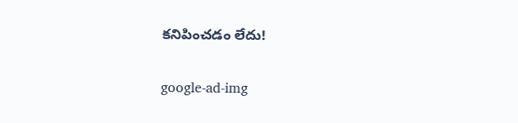కనిపించడం లేదు!

google-ad-img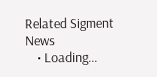Related Sigment News
    • Loading...